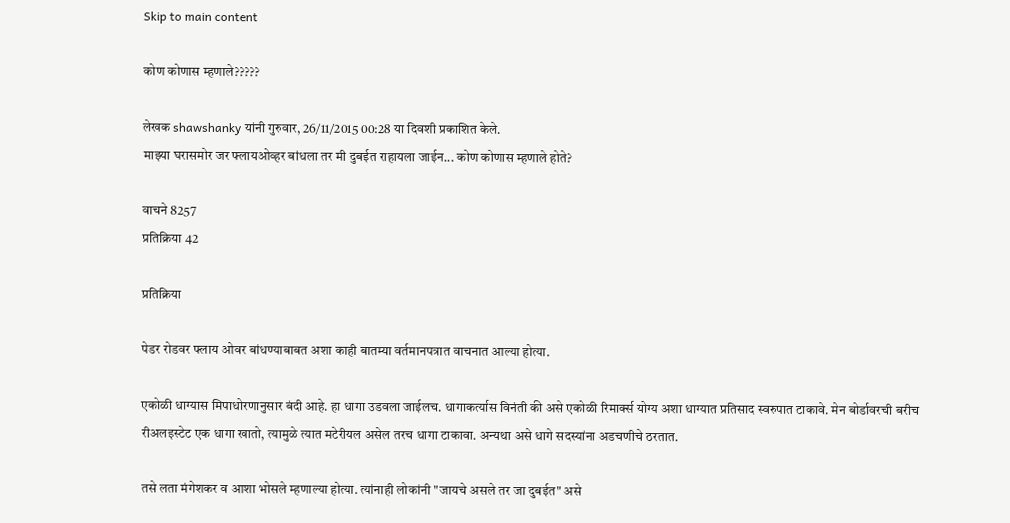Skip to main content

कोण कोणास म्हणाले?????

लेखक shawshanky यांनी गुरुवार, 26/11/2015 00:28 या दिवशी प्रकाशित केले.
माझ्या घरासमोर जर फ्लायओव्हर बांधला तर मी दुबईत राहायला जाईन... कोण कोणास म्हणाले होते?

वाचने 8257
प्रतिक्रिया 42

प्रतिक्रिया

पेडर रोडवर फ्लाय ओवर बांधण्याबाबत अशा काही बातम्या वर्तमानपत्रात वाचनात आल्या होत्या.

एकोळी धाग्यास मिपाधोरणानुसार बंदी आहे. हा धागा उडवला जाईलच. धागाकर्त्यास विनंती की असे एकोळी रिमार्क्स योग्य अशा धाग्यात प्रतिसाद स्वरुपात टाकावे. मेन बोर्डावरची बरीच रीअलइस्टेट एक धागा खातो, त्यामुळे त्यात मटेरीयल असेल तरच धागा टाकावा. अन्यथा असे धागे सदस्यांना अडचणीचे ठरतात.

तसे लता मंगेशकर व आशा भोसले म्हणाल्या होत्या. त्यांनाही लोकांनी "जायचे असले तर जा दुबईत" असे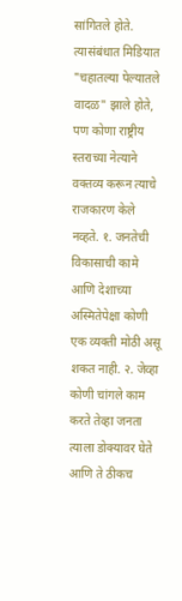सांगितले होते. त्यासंबंधात मिडियात "चहातल्या पेल्यातले वादळ" झाले होते, पण कोणा राष्ट्रीय स्तराच्या नेत्याने वक्तव्य करून त्याचे राजकारण केले नव्हते. १. जनतेची विकासाची कामे आणि देशाच्या अस्मितेपेक्षा कोणी एक व्यक्ती मोठी असू शकत नाही. २. जेव्हा कोणी चांगले काम करते तेव्हा जनता त्याला डोक्यावर घेते आणि ते ठीकच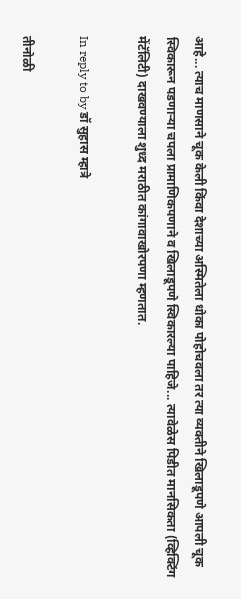आहे... त्याच माणसाने चूक केली किंवा देशाच्या अस्मितेला धोका पोहोचवला तर त्या व्यक्तीने खिलाडूपणे आपली चूक स्विकारून पडणार्‍या चपला प्रामाणिकपणाने व खिलाडूपणे स्विकारल्या पाहिजे... त्यावेळेस पिडीत मानसिकता (व्हिक्टिंग मेंटॅलिटी) दाखवण्याला शुध्द मराठीत कांगावाखोरपणा म्हणतात.

In reply to by डॉ सुहास म्हात्रे

तीनोळी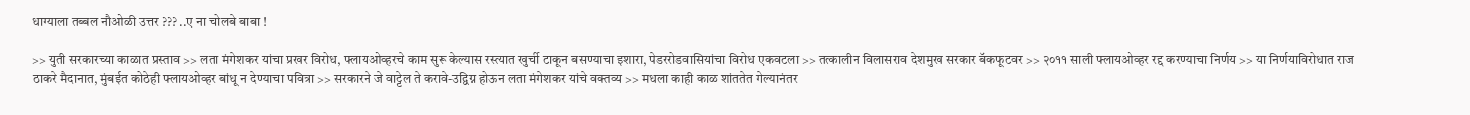धाग्याला तब्बल नौओळी उत्तर ??? ..ए ना चोलबे बाबा !

>> युती सरकारच्या काळात प्रस्ताव >> लता मंगेशकर यांचा प्रखर विरोध, फ्लायओव्हरचे काम सुरू केल्यास रस्त्यात खुर्ची टाकून बसण्याचा इशारा, पेडररोडवासियांचा विरोध एकवटला >> तत्कालीन विलासराव देशमुख सरकार बॅकफूटवर >> २०११ साली फ्लायओव्हर रद्द करण्याचा निर्णय >> या निर्णयाविरोधात राज ठाकरे मैदानात, मुंबईत कोठेही फ्लायओव्हर बांधू न देण्याचा पवित्रा >> सरकारने जे वाट्टेल ते करावे-उद्विग्न होऊन लता मंगेशकर यांचे वक्तव्य >> मधला काही काळ शांततेत गेल्यानंतर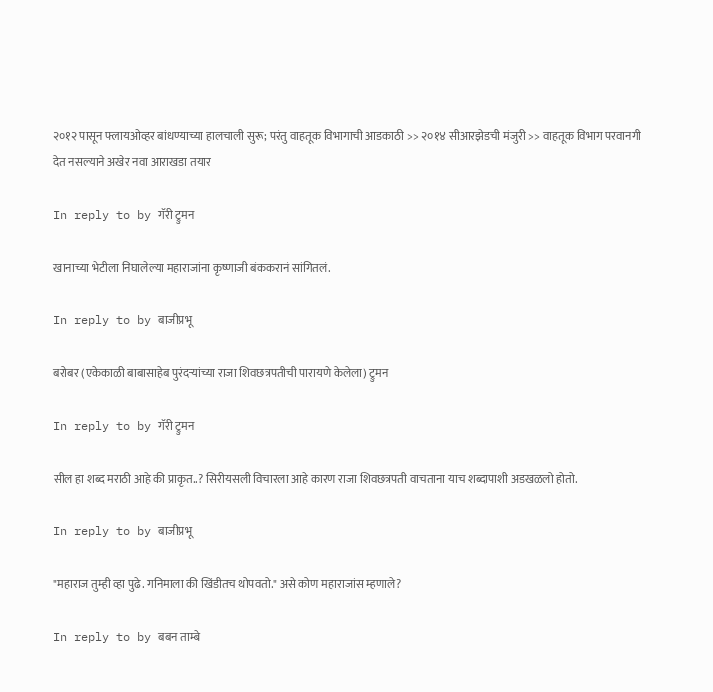२०१२ पासून फ्लायओव्हर बांधण्याच्या हालचाली सुरू; परंतु वाहतूक विभागाची आडकाठी >> २०१४ सीआरझेडची मंजुरी >> वाहतूक विभाग परवानगी देत नसल्याने अखेर नवा आराखडा तयार

In reply to by गॅरी ट्रुमन

खानाच्या भेटीला निघालेल्या महाराजांना कृष्णाजी बंककरानं सांगितलं.

In reply to by बाजीप्रभू

बरोबर (एकेकाळी बाबासाहेब पुरंदर्‍यांच्या राजा शिवछत्रपतीची पारायणे केलेला) ट्रुमन

In reply to by गॅरी ट्रुमन

सील हा शब्द मराठी आहे की प्राकृत..? सिरीयसली विचारला आहे कारण राजा शिवछत्रपती वाचताना याच शब्दापाशी अडखळलो होतो.

In reply to by बाजीप्रभू

"महाराज तुम्ही व्हा पुढे. गनिमाला की खिंडीतच थोपवतो." असे कोण महाराजांस म्हणाले?

In reply to by बबन ताम्बे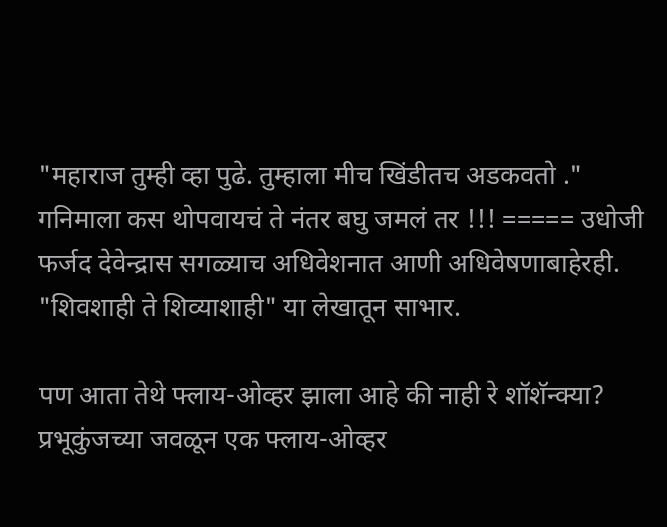"महाराज तुम्ही व्हा पुढे. तुम्हाला मीच खिंडीतच अडकवतो ." गनिमाला कस थोपवायचं ते नंतर बघु जमलं तर !!! ===== उधोजी फर्जद देवेन्द्रास सगळ्याच अधिवेशनात आणी अधिवेषणाबाहेरही. "शिवशाही ते शिव्याशाही" या लेखातून साभार.

पण आता तेथे फ्लाय-ओव्हर झाला आहे की नाही रे शॉशॅन्क्या? प्रभूकुंजच्या जवळून एक फ्लाय-ओव्हर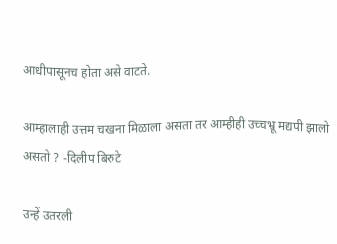आधीपासूनच होता असे वाटते.

आम्हालाही उत्तम चखना मिळाला असता तर आम्हीही उच्चभ्रू मद्यपी झालो असतो ? -दिलीप बिरुटे

उन्हें उतरली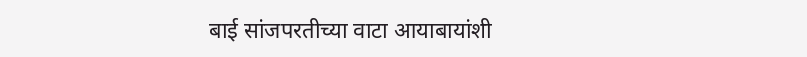बाई सांजपरतीच्या वाटा आयाबायांशी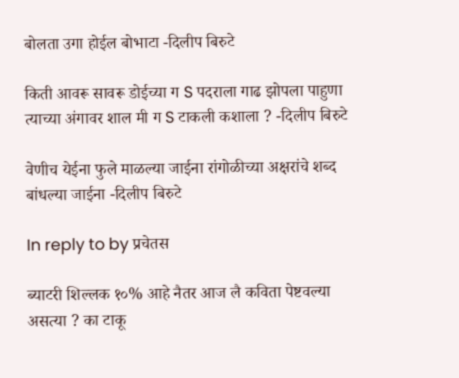बोलता उगा होईल बोभाटा -दिलीप बिरुटे

किती आवरू सावरू डोईच्या ग S पदराला गाढ झोपला पाहुणा त्याच्या अंगावर शाल मी ग S टाकली कशाला ? -दिलीप बिरुटे

वेणीच येईना फुले माळल्या जाईना रांगोळीच्या अक्षरांचे शब्द बांधल्या जाईना -दिलीप बिरुटे

In reply to by प्रचेतस

ब्याटरी शिल्लक १०% आहे नैतर आज लै कविता पेष्टवल्या असत्या ? का टाकू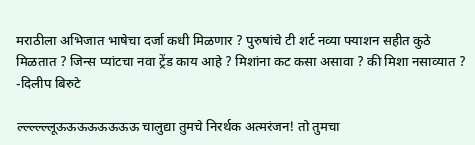मराठीला अभिजात भाषेचा दर्जा कधी मिळणार ? पुरुषांचे टी शर्ट नव्या फ्याशन सहीत कुठे मिळतात ? जिन्स प्यांटचा नवा ट्रेंड काय आहे ? मिशांना कट कसा असावा ? की मिशा नसाव्यात ? -दिलीप बिरुटे

ल्ल्ल्ल्ल्लूऊऊऊऊऊऊऊऊ चालुद्या तुमचे निरर्थक अत्मरंजन! तो तुमचा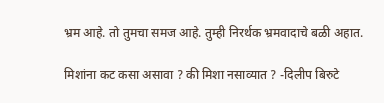भ्रम आहे. तो तुमचा समज आहे. तुम्ही निरर्थक भ्रमवादाचे बळी अहात.

मिशांना कट कसा असावा ? की मिशा नसाव्यात ? -दिलीप बिरुटे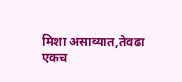मिशा असाव्यात,तेवढा एकच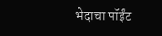भेदाचा पॉईंट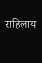राहिलाय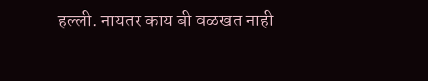हल्ली. नायतर काय बी वळखत नाही